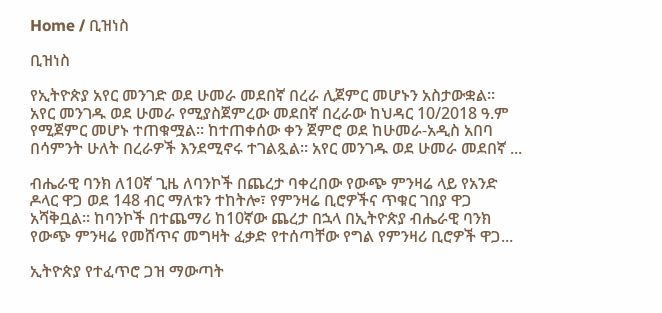Home / ቢዝነስ

ቢዝነስ

የኢትዮጵያ አየር መንገድ ወደ ሁመራ መደበኛ በረራ ሊጀምር መሆኑን አስታውቋል። አየር መንገዱ ወደ ሁመራ የሚያስጀምረው መደበኛ በረራው ከህዳር 10/2018 ዓ.ም የሚጀምር መሆኑ ተጠቁሟል። ከተጠቀሰው ቀን ጀምሮ ወደ ከሁመራ-አዲስ አበባ በሳምንት ሁለት በረራዎች እንደሚኖሩ ተገልጿል። አየር መንገዱ ወደ ሁመራ መደበኛ ...

ብሔራዊ ባንክ ለ10ኛ ጊዜ ለባንኮች በጨረታ ባቀረበው የውጭ ምንዛሬ ላይ የአንድ ዶላር ዋጋ ወደ 148 ብር ማለቱን ተከትሎ፣ የምንዛሬ ቢሮዎችና ጥቁር ገበያ ዋጋ አሻቅቧል፡፡ ከባንኮች በተጨማሪ ከ10ኛው ጨረታ በኋላ በኢትዮጵያ ብሔራዊ ባንክ የውጭ ምንዛሬ የመሸጥና መግዛት ፈቃድ የተሰጣቸው የግል የምንዛሪ ቢሮዎች ዋጋ...

ኢትዮጵያ የተፈጥሮ ጋዝ ማውጣት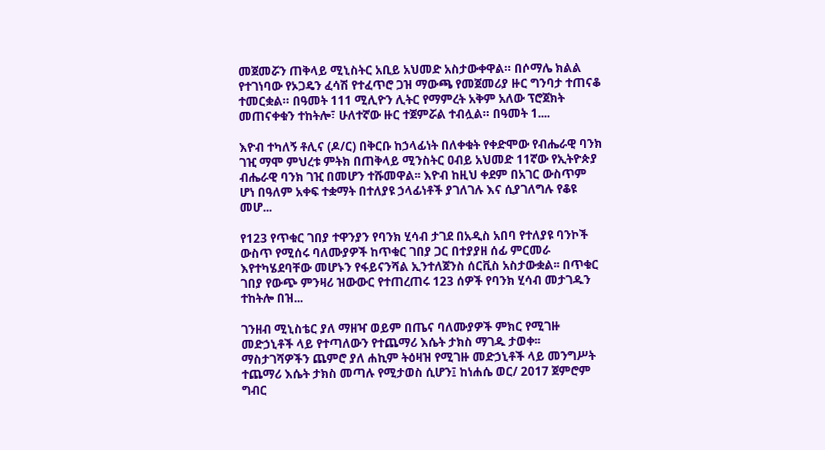መጀመሯን ጠቅላይ ሚኒስትር አቢይ አህመድ አስታውቀዋል። በሶማሌ ክልል የተገነባው የኦጋዴን ፈሳሽ የተፈጥሮ ጋዝ ማውጫ የመጀመሪያ ዙር ግንባታ ተጠናቆ ተመርቋል። በዓመት 111 ሚሊዮን ሊትር የማምረት አቅም አለው ፕሮጀክት መጠናቀቁን ተከትሎ፣ ሁለተኛው ዙር ተጀምሯል ተብሏል። በዓመት 1....

እዮብ ተካለኝ ቶሊና (ዶ/ር) በቅርቡ ከኃላፊነት በለቀቁት የቀድሞው የብሔራዊ ባንክ ገዢ ማሞ ምህረቱ ምትክ በጠቅላይ ሚንስትር ዐብይ አህመድ 11ኛው የኢትዮጵያ ብሔራዊ ባንክ ገዢ በመሆን ተሹመዋል፡፡ እዮብ ከዚህ ቀደም በአገር ውስጥም ሆነ በዓለም አቀፍ ተቋማት በተለያዩ ኃላፊነቶች ያገለገሉ እና ሲያገለግሉ የቆዩ መሆ...

የ123 የጥቁር ገበያ ተዋንያን የባንክ ሂሳብ ታገደ በአዲስ አበባ የተለያዩ ባንኮች ውስጥ የሚሰሩ ባለሙያዎች ከጥቁር ገበያ ጋር በተያያዘ ሰፊ ምርመራ እየተካሄደባቸው መሆኑን የፋይናንሻል ኢንተለጀንስ ሰርቪስ አስታውቋል፡፡ በጥቁር ገበያ የውጭ ምንዛሪ ዝውውር የተጠረጠሩ 123 ሰዎች የባንክ ሂሳብ መታገዱን ተከትሎ በዝ...

ገንዘብ ሚኒስቴር ያለ ማዘዣ ወይም በጤና ባለሙያዎች ምክር የሚገዙ መድኃኒቶች ላይ የተጣለውን የተጨማሪ እሴት ታክስ ማገዱ ታወቀ፡፡ ማስታገሻዎችን ጨምሮ ያለ ሐኪም ትዕዛዝ የሚገዙ መድኃኒቶች ላይ መንግሥት ተጨማሪ እሴት ታክስ መጣሉ የሚታወስ ሲሆን፤ ከነሐሴ ወር/ 2017 ጀምሮም ግብር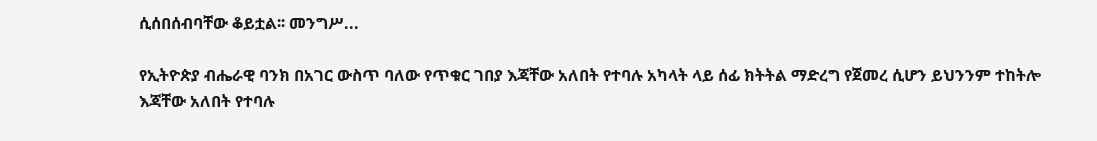ሲሰበሰብባቸው ቆይቷል፡፡ መንግሥ...

የኢትዮጵያ ብሔራዊ ባንክ በአገር ውስጥ ባለው የጥቁር ገበያ እጃቸው አለበት የተባሉ አካላት ላይ ሰፊ ክትትል ማድረግ የጀመረ ሲሆን ይህንንም ተከትሎ እጃቸው አለበት የተባሉ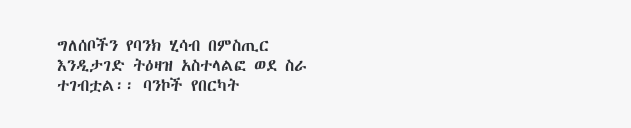ግለሰቦችን የባንክ ሂሳብ በምስጢር እንዲታገድ ትዕዛዝ አስተላልፎ ወደ ስራ ተገብቷል፡፡ ባንኮች የበርካት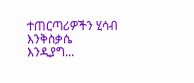ተጠርጣሪዎችን ሂሳብ እንቅስቃሴ እንዲያግ...